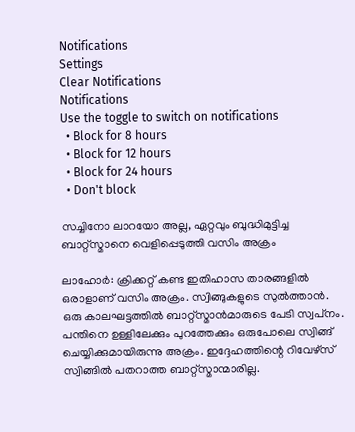Notifications
Settings
Clear Notifications
Notifications
Use the toggle to switch on notifications
  • Block for 8 hours
  • Block for 12 hours
  • Block for 24 hours
  • Don't block

സച്ചിനോ ലാറയോ അല്ല, ഏറ്റവും ബുദ്ധിമുട്ടിച്ച ബാറ്റ്‌സ്മാനെ വെളിപ്പെടുത്തി വസിം അക്രം

ലാഹോര്‍: ക്രിക്കറ്റ് കണ്ട ഇതിഹാസ താരങ്ങളില്‍ ഒരാളാണ് വസിം അക്രം. സ്വിങ്ങുകളുടെ സുല്‍ത്താന്‍. ഒരു കാലഘട്ടത്തില്‍ ബാറ്റ്‌സ്മാന്‍മാരുടെ പേടി സ്വപ്‌നം. പന്തിനെ ഉള്ളിലേക്കും പുറത്തേക്കും ഒരുപോലെ സ്വിങ്ങ് ചെയ്യിക്കുമായിരുന്നു അക്രം. ഇദ്ദേഹത്തിന്റെ റിവേഴ്‌സ് സ്വിങ്ങില്‍ പതറാത്ത ബാറ്റ്‌സ്മാന്മാരില്ല.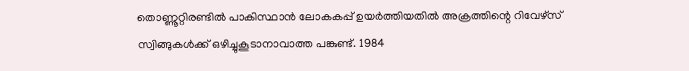തൊണ്ണൂറ്റിരണ്ടില്‍ പാകിസ്ഥാന്‍ ലോകകപ്പ് ഉയര്‍ത്തിയതില്‍ അക്രത്തിന്റെ റിവേഴ്‌സ് സ്വിങ്ങുകള്‍ക്ക് ഒഴിച്ചുകൂടാനാവാത്ത പങ്കുണ്ട്. 1984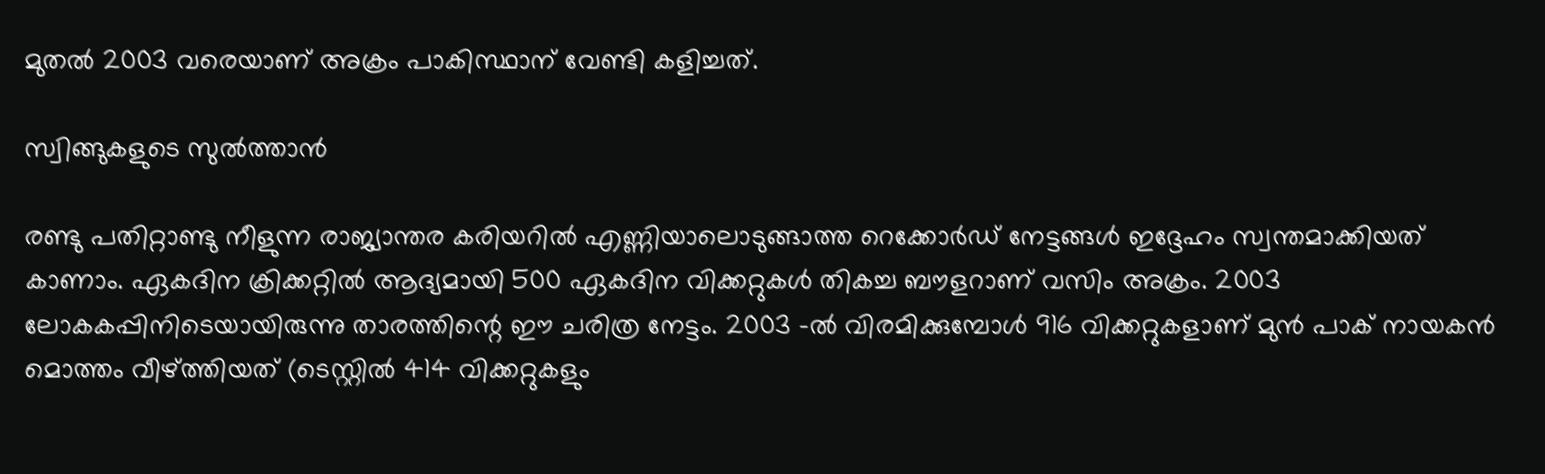മുതല്‍ 2003 വരെയാണ് അക്രം പാകിസ്ഥാന് വേണ്ടി കളിച്ചത്.

സ്വിങ്ങുകളുടെ സുൽത്താൻ

രണ്ടു പതിറ്റാണ്ടു നീളുന്ന രാജ്യാന്തര കരിയറില്‍ എണ്ണിയാലൊടുങ്ങാത്ത റെക്കോര്‍ഡ് നേട്ടങ്ങള്‍ ഇദ്ദേഹം സ്വന്തമാക്കിയത് കാണാം. ഏകദിന ക്രിക്കറ്റില്‍ ആദ്യമായി 500 ഏകദിന വിക്കറ്റുകള്‍ തികച്ച ബൗളറാണ് വസിം അക്രം. 2003 ലോകകപ്പിനിടെയായിരുന്നു താരത്തിന്റെ ഈ ചരിത്ര നേട്ടം. 2003 -ല്‍ വിരമിക്കുമ്പോള്‍ 916 വിക്കറ്റുകളാണ് മുന്‍ പാക് നായകന്‍ മൊത്തം വീഴ്ത്തിയത് (ടെസ്റ്റില്‍ 414 വിക്കറ്റുകളും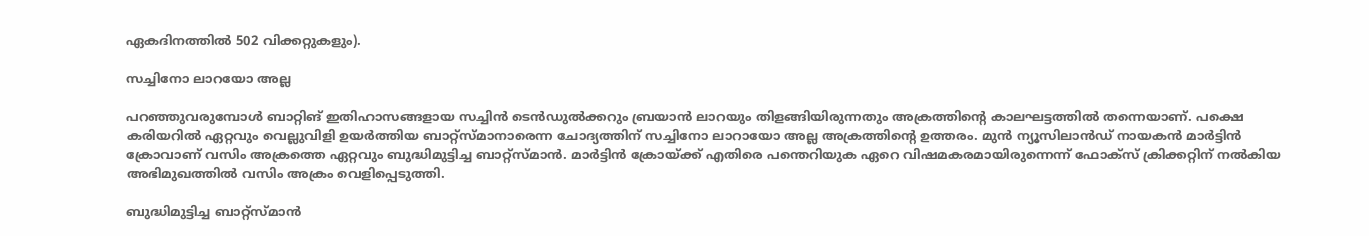ഏകദിനത്തില്‍ 502 വിക്കറ്റുകളും).

സച്ചിനോ ലാറയോ അല്ല

പറഞ്ഞുവരുമ്പോള്‍ ബാറ്റിങ് ഇതിഹാസങ്ങളായ സച്ചിന്‍ ടെന്‍ഡുല്‍ക്കറും ബ്രയാന്‍ ലാറയും തിളങ്ങിയിരുന്നതും അക്രത്തിന്റെ കാലഘട്ടത്തില്‍ തന്നെയാണ്. പക്ഷെ കരിയറില്‍ ഏറ്റവും വെല്ലുവിളി ഉയര്‍ത്തിയ ബാറ്റ്‌സ്മാനാരെന്ന ചോദ്യത്തിന് സച്ചിനോ ലാറായോ അല്ല അക്രത്തിന്റെ ഉത്തരം. മുന്‍ ന്യൂസിലാന്‍ഡ് നായകന്‍ മാര്‍ട്ടിന്‍ ക്രോവാണ് വസിം അക്രത്തെ ഏറ്റവും ബുദ്ധിമുട്ടിച്ച ബാറ്റ്‌സ്മാന്‍. മാര്‍ട്ടിന്‍ ക്രോയ്ക്ക് എതിരെ പന്തെറിയുക ഏറെ വിഷമകരമായിരുന്നെന്ന് ഫോക്‌സ് ക്രിക്കറ്റിന് നല്‍കിയ അഭിമുഖത്തില്‍ വസിം അക്രം വെളിപ്പെടുത്തി.

ബുദ്ധിമുട്ടിച്ച ബാറ്റ്സ്മാൻ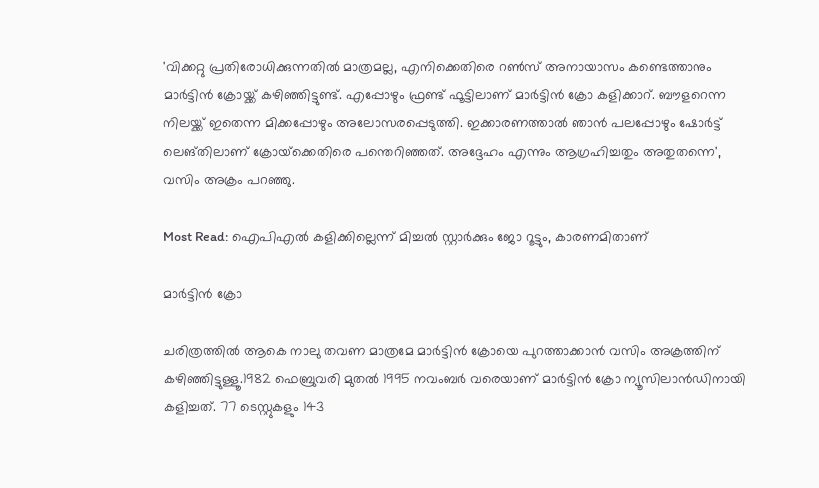'വിക്കറ്റു പ്രതിരോധിക്കുന്നതില്‍ മാത്രമല്ല, എനിക്കെതിരെ റണ്‍സ് അനായാസം കണ്ടെത്താനും മാര്‍ട്ടിന്‍ ക്രോയ്ക്ക് കഴിഞ്ഞിട്ടുണ്ട്. എപ്പോഴും ഫ്രണ്ട് ഫൂട്ടിലാണ് മാര്‍ട്ടിന്‍ ക്രോ കളിക്കാറ്. ബൗളറെന്ന നിലയ്ക്ക് ഇതെന്ന മിക്കപ്പോഴും അലോസരപ്പെടുത്തി. ഇക്കാരണത്താല്‍ ഞാന്‍ പലപ്പോഴും ഷോര്‍ട്ട് ലെങ്തിലാണ് ക്രോയ്‌ക്കെതിരെ പന്തെറിഞ്ഞത്. അദ്ദേഹം എന്നും ആഗ്രഹിച്ചതും അതുതന്നെ', വസിം അക്രം പറഞ്ഞു.

Most Read: ഐപിഎല്‍ കളിക്കില്ലെന്ന് മിച്ചല്‍ സ്റ്റാര്‍ക്കും ജോ റൂട്ടും, കാരണമിതാണ്

മാർട്ടിൻ ക്രോ

ചരിത്രത്തില്‍ ആകെ നാലു തവണ മാത്രമേ മാര്‍ട്ടിന്‍ ക്രോയെ പുറത്താക്കാന്‍ വസിം അക്രത്തിന് കഴിഞ്ഞിട്ടുള്ളൂ.1982 ഫെബ്രുവരി മുതല്‍ 1995 നവംബര്‍ വരെയാണ് മാര്‍ട്ടിന്‍ ക്രോ ന്യൂസിലാന്‍ഡിനായി കളിച്ചത്. 77 ടെസ്റ്റുകളും 143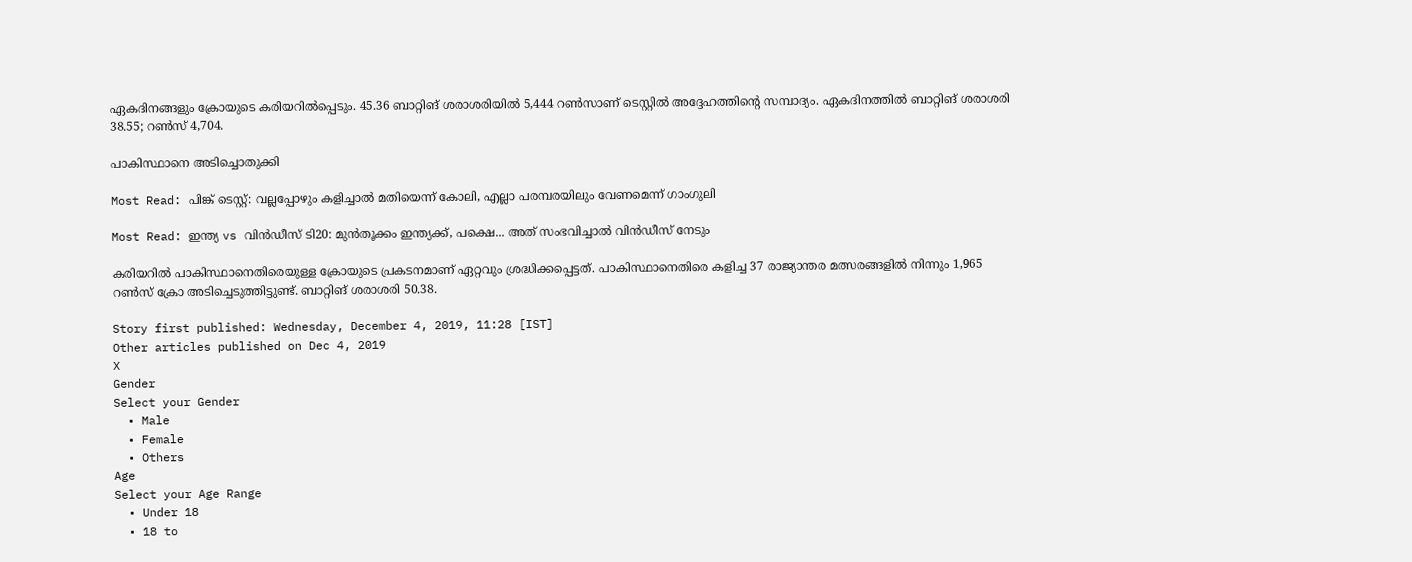ഏകദിനങ്ങളും ക്രോയുടെ കരിയറില്‍പ്പെടും. 45.36 ബാറ്റിങ് ശരാശരിയില്‍ 5,444 റണ്‍സാണ് ടെസ്റ്റില്‍ അദ്ദേഹത്തിന്റെ സമ്പാദ്യം. ഏകദിനത്തില്‍ ബാറ്റിങ് ശരാശരി 38.55; റണ്‍സ് 4,704.

പാകിസ്ഥാനെ അടിച്ചൊതുക്കി

Most Read: പിങ്ക് ടെസ്റ്റ്: വല്ലപ്പോഴും കളിച്ചാല്‍ മതിയെന്ന് കോലി, എല്ലാ പരമ്പരയിലും വേണമെന്ന് ഗാംഗുലി

Most Read: ഇന്ത്യ vs വിന്‍ഡീസ് ടി20: മുന്‍തൂക്കം ഇന്ത്യക്ക്, പക്ഷെ... അത് സംഭവിച്ചാല്‍ വിന്‍ഡീസ് നേടും

കരിയറില്‍ പാകിസ്ഥാനെതിരെയുള്ള ക്രോയുടെ പ്രകടനമാണ് ഏറ്റവും ശ്രദ്ധിക്കപ്പെട്ടത്. പാകിസ്ഥാനെതിരെ കളിച്ച 37 രാജ്യാന്തര മത്സരങ്ങളില്‍ നിന്നും 1,965 റണ്‍സ് ക്രോ അടിച്ചെടുത്തിട്ടുണ്ട്. ബാറ്റിങ് ശരാശരി 50.38.

Story first published: Wednesday, December 4, 2019, 11:28 [IST]
Other articles published on Dec 4, 2019
X
Gender
Select your Gender
  • Male
  • Female
  • Others
Age
Select your Age Range
  • Under 18
  • 18 to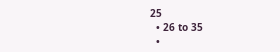25
  • 26 to 35
  •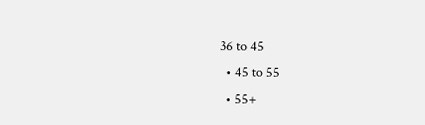36 to 45
  • 45 to 55
  • 55+